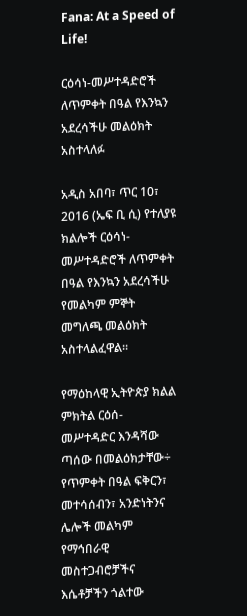Fana: At a Speed of Life!

ርዕሳነ-መሥተዳድሮች ለጥምቀት በዓል የእንኳን አደረሳችሁ መልዕክት አስተላለፉ

አዲስ አበባ፣ ጥር 10፣ 2016 (ኤፍ ቢ ሲ) የተለያዩ ክልሎች ርዕሳነ-መሥተዳድሮች ለጥምቀት በዓል የእንኳን አደረሳችሁ የመልካም ምኞት መግለጫ መልዕክት አስተላልፈዋል፡፡

የማዕከላዊ ኢትዮጵያ ክልል ምክትል ርዕሰ-መሥተዳድር እንዳሻው ጣሰው በመልዕክታቸው÷ የጥምቀት በዓል ፍቅርን፣ መተሳሰብን፣ አንድነትንና ሌሎች መልካም የማኅበራዊ መስተጋብሮቻችና እሴቶቻችን ጎልተው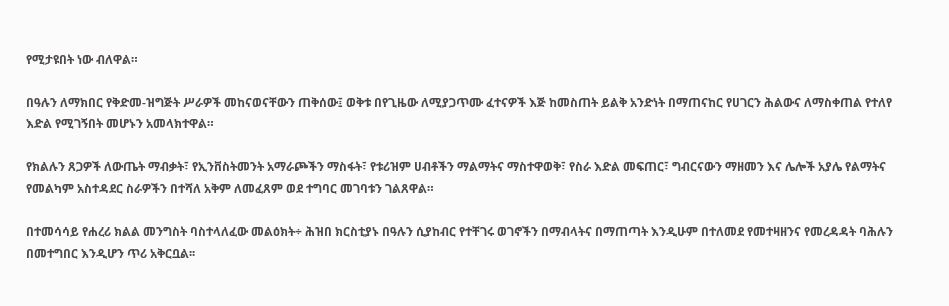የሚታዩበት ነው ብለዋል።

በዓሉን ለማክበር የቅድመ-ዝግጅት ሥራዎች መከናወናቸውን ጠቅሰው፤ ወቅቱ በየጊዜው ለሚያጋጥሙ ፈተናዎች እጅ ከመስጠት ይልቅ አንድነት በማጠናከር የሀገርን ሕልውና ለማስቀጠል የተለየ እድል የሚገኝበት መሆኑን አመላክተዋል።

የክልሉን ጸጋዎች ለውጤት ማብቃት፣ የኢንቨስትመንት አማራጮችን ማስፋት፣ የቱሪዝም ሀብቶችን ማልማትና ማስተዋወቅ፣ የስራ እድል መፍጠር፣ ግብርናውን ማዘመን እና ሌሎች አያሌ የልማትና የመልካም አስተዳደር ስራዎችን በተሻለ አቅም ለመፈጸም ወደ ተግባር መገባቱን ገልጸዋል።

በተመሳሳይ የሐረሪ ክልል መንግስት ባስተላለፈው መልዕክት÷ ሕዝበ ክርስቲያኑ በዓሉን ሲያከብር የተቸገሩ ወገኖችን በማብላትና በማጠጣት እንዲሁም በተለመደ የመተዛዘንና የመረዳዳት ባሕሉን በመተግበር እንዲሆን ጥሪ አቅርቧል፡፡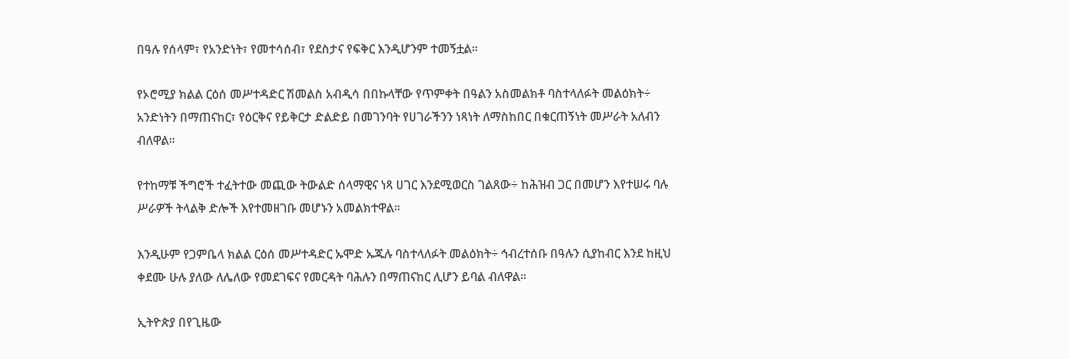በዓሉ የሰላም፣ የአንድነት፣ የመተሳሰብ፣ የደስታና የፍቅር እንዲሆንም ተመኝቷል፡፡

የኦሮሚያ ክልል ርዕሰ መሥተዳድር ሽመልስ አብዲሳ በበኩላቸው የጥምቀት በዓልን አስመልክቶ ባስተላለፉት መልዕክት÷ አንድነትን በማጠናከር፣ የዕርቅና የይቅርታ ድልድይ በመገንባት የሀገራችንን ነጻነት ለማስከበር በቁርጠኝነት መሥራት አለብን ብለዋል።

የተከማቹ ችግሮች ተፈትተው መጪው ትውልድ ሰላማዊና ነጻ ሀገር እንደሚወርስ ገልጸው÷ ከሕዝብ ጋር በመሆን እየተሠሩ ባሉ ሥራዎች ትላልቅ ድሎች እየተመዘገቡ መሆኑን አመልክተዋል።

እንዲሁም የጋምቤላ ክልል ርዕሰ መሥተዳድር ኡሞድ ኡጁሉ ባስተላለፉት መልዕክት÷ ኅብረተሰቡ በዓሉን ሲያከብር እንደ ከዚህ ቀደሙ ሁሉ ያለው ለሌለው የመደገፍና የመርዳት ባሕሉን በማጠናከር ሊሆን ይባል ብለዋል፡፡

ኢትዮጵያ በየጊዜው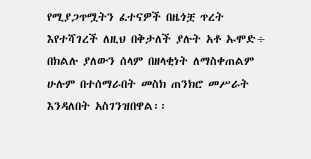የሚያጋጥሟትን ፈተናዎች በዜጎቿ ጥረት እየተሻገረች ለዚህ በቅታለች ያሉት አቶ ኡሞድ÷ በክልሉ ያለውን ሰላም በዘላቂነት ለማስቀጠልም ሁሉም በተሰማራበት መስክ ጠንክሮ መሥራት እንዳለበት አስገንዝበዋል፡፡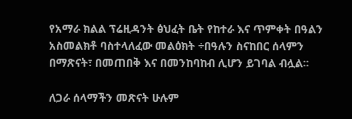የአማራ ክልል ፕሬዚዳንት ፅህፈት ቤት የከተራ እና ጥምቀት በዓልን አስመልክቶ ባስተላለፈው መልዕክት ÷በዓሉን ስናከበር ሰላምን በማጽናት፣ በመጠበቅ እና በመንከባከብ ሊሆን ይገባል ብሏል፡፡

ለጋራ ሰላማችን መጽናት ሁሉም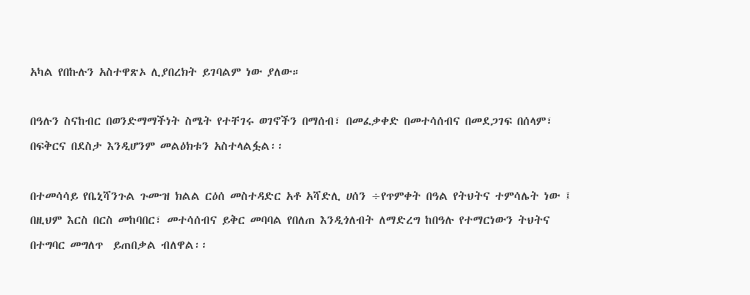አካል የበኩሉን አስተዋጽኦ ሊያበረክት ይገባልም ነው ያለው።

በዓሉን ስናከብር በወንድማማችነት ስሜት የተቸገሩ ወገኖችን በማሰብ፣ በመፈቃቀድ በመተሳሰብና በመደጋገፍ በሰላም፣ በፍቅርና በደስታ እንዲሆንም መልዕክቱን አስተላልፏል፡፡

በተመሳሳይ የቤኒሻንጉል ጉሙዝ ክልል ርዕሰ መስተዳድር አቶ አሻድሊ ሀሰን ÷የጥምቀት በዓል የትህትና ተምሳሌት ነው ፤ በዚህም እርስ በርስ መከባበር፣ መተሳሰብና ይቅር መባባል የበለጠ እንዲጎለብት ለማድረግ ከበዓሉ የተማርነውን ትህትና በተግባር መግለጥ  ይጠበቃል ብለዋል፡፡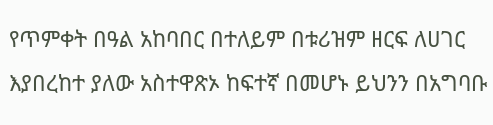የጥምቀት በዓል አከባበር በተለይም በቱሪዝም ዘርፍ ለሀገር እያበረከተ ያለው አስተዋጽኦ ከፍተኛ በመሆኑ ይህንን በአግባቡ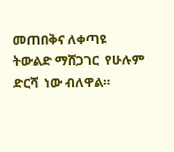መጠበቅና ለቀጣዩ ትውልድ ማሸጋገር  የሁሉም ድርሻ  ነው ብለዋል።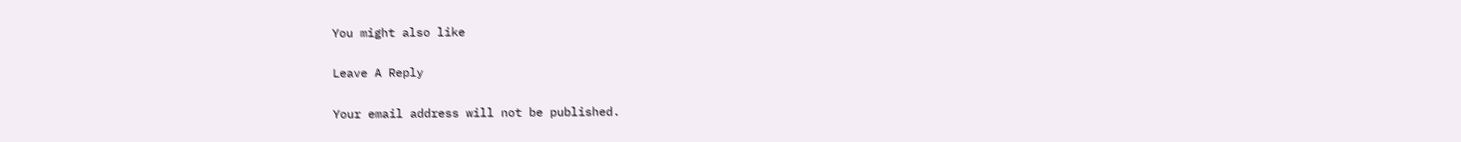You might also like

Leave A Reply

Your email address will not be published.